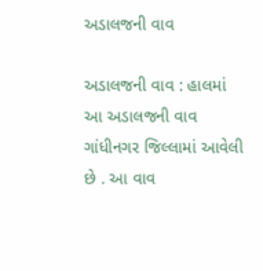અડાલજની વાવ

અડાલજની વાવ : હાલમાં આ અડાલજની વાવ ગાંધીનગર જિલ્લામાં આવેલી છે . આ વાવ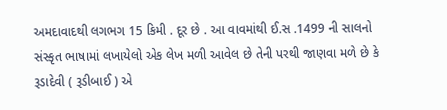અમદાવાદથી લગભગ 15 કિમી . દૂર છે . આ વાવમાંથી ઈ.સ .1499 ની સાલનો સંસ્કૃત ભાષામાં લખાયેલો એક લેખ મળી આવેલ છે તેની પરથી જાણવા મળે છે કે રૂડાદેવી ( રૂડીબાઈ ) એ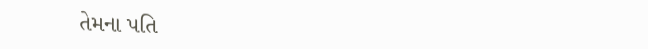તેમના પતિ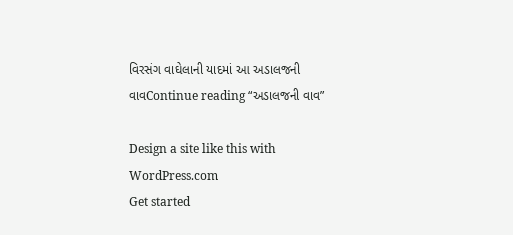વિરસંગ વાઘેલાની યાદમાં આ અડાલજની વાવContinue reading “અડાલજની વાવ”

Design a site like this with WordPress.com
Get started